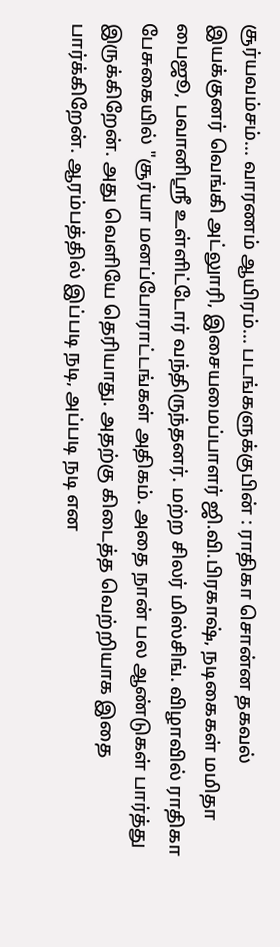சூர்யவம்சம்... வாரணம் ஆயிரம்... படங்களுக்குபின் : ராதிகா சொன்ன தகவல்
இயக்குனர் வெங்கி அட்லுாரி, இசையமைப்பாளர் ஜி.வி.பிரகாஷ், நடிகைகள் மமிதா பைஜூ, பவானிஸ்ரீ உள்ளிட்டோர் வந்திருந்தனர். மற்ற சிலர் மிஸ்சிங். விழாவில் ராதிகா பேசுகையில் "சூர்யா மனப்போராட்டங்கள் அதிகம். அதை நான் பல ஆண்டுகள் பார்த்து இருக்கிறேன். அது வெளியே தெரியாது. அதற்கு கிடைத்த வெற்றியாக இதை பார்க்கிறேன். ஆரம்பத்தில் இப்படி நடி, அப்படி நடி என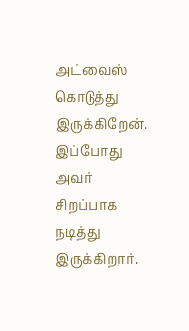அட்வைஸ் கொடுத்து இருக்கிறேன். இப்போது அவர் சிறப்பாக நடித்து இருக்கிறார்.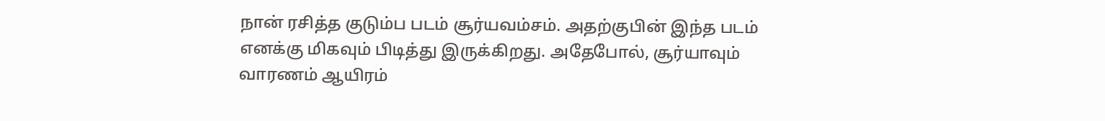நான் ரசித்த குடும்ப படம் சூர்யவம்சம். அதற்குபின் இந்த படம் எனக்கு மிகவும் பிடித்து இருக்கிறது. அதேபோல், சூர்யாவும் வாரணம் ஆயிரம்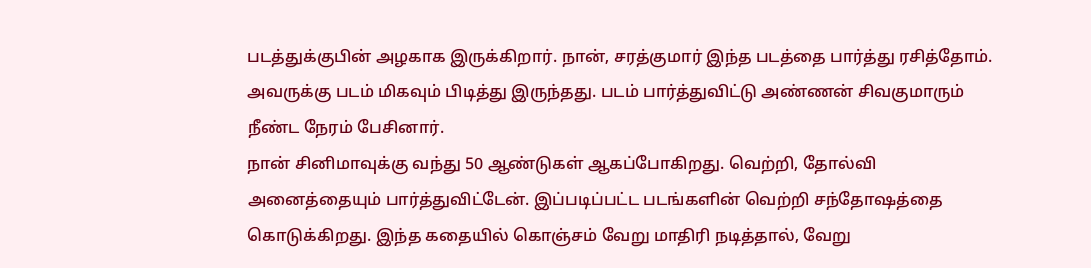படத்துக்குபின் அழகாக இருக்கிறார். நான், சரத்குமார் இந்த படத்தை பார்த்து ரசித்தோம். அவருக்கு படம் மிகவும் பிடித்து இருந்தது. படம் பார்த்துவிட்டு அண்ணன் சிவகுமாரும் நீண்ட நேரம் பேசினார்.
நான் சினிமாவுக்கு வந்து 50 ஆண்டுகள் ஆகப்போகிறது. வெற்றி, தோல்வி அனைத்தையும் பார்த்துவிட்டேன். இப்படிப்பட்ட படங்களின் வெற்றி சந்தோஷத்தை கொடுக்கிறது. இந்த கதையில் கொஞ்சம் வேறு மாதிரி நடித்தால், வேறு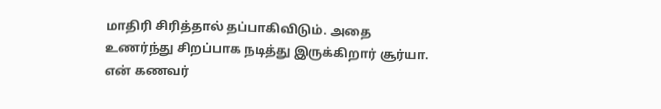மாதிரி சிரித்தால் தப்பாகிவிடும். அதை உணர்ந்து சிறப்பாக நடித்து இருக்கிறார் சூர்யா.
என் கணவர்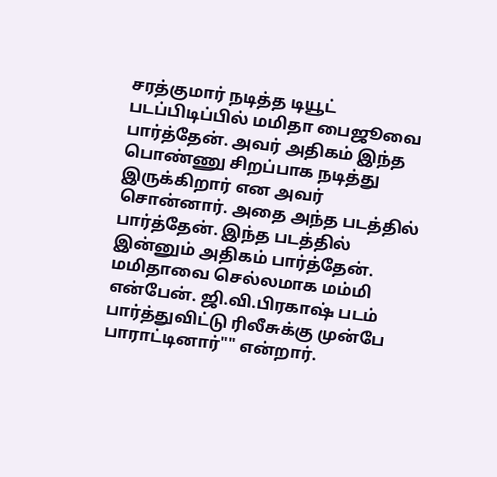சரத்குமார் நடித்த டியூட் படப்பிடிப்பில் மமிதா பைஜூவை பார்த்தேன். அவர் அதிகம் இந்த பொண்ணு சிறப்பாக நடித்து இருக்கிறார் என அவர் சொன்னார். அதை அந்த படத்தில் பார்த்தேன். இந்த படத்தில் இன்னும் அதிகம் பார்த்தேன். மமிதாவை செல்லமாக மம்மி என்பேன். ஜி.வி.பிரகாஷ் படம் பார்த்துவிட்டு ரிலீசுக்கு முன்பே பாராட்டினார்"" என்றார்.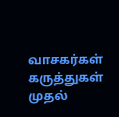வாசகர்கள் கருத்துகள்
முதல்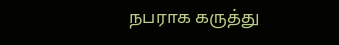நபராக கருத்து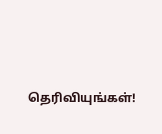தெரிவியுங்கள்!